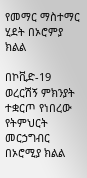የመማር ማስተማር ሂደት በኦሮምያ ክልል

በኮቪድ-19 ወረርሽኝ ምክንያት ተቋርጦ የነበረው የትምህርት መርኃግብር በኦሮሚያ ክልል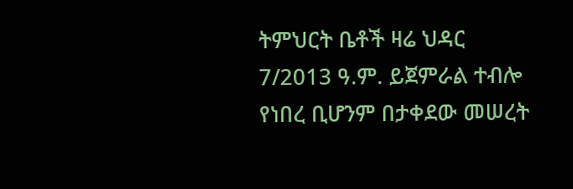ትምህርት ቤቶች ዛሬ ህዳር 7/2013 ዓ.ም. ይጀምራል ተብሎ የነበረ ቢሆንም በታቀደው መሠረት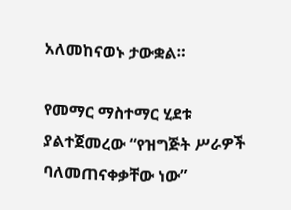አለመከናወኑ ታውቋል።

የመማር ማስተማር ሂደቱ ያልተጀመረው “የዝግጅት ሥራዎች ባለመጠናቀቃቸው ነው”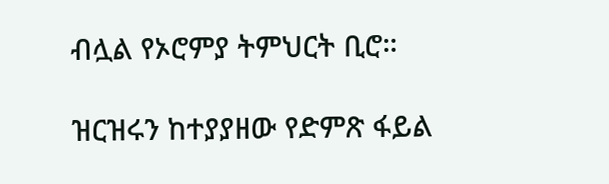ብሏል የኦሮምያ ትምህርት ቢሮ።

ዝርዝሩን ከተያያዘው የድምጽ ፋይል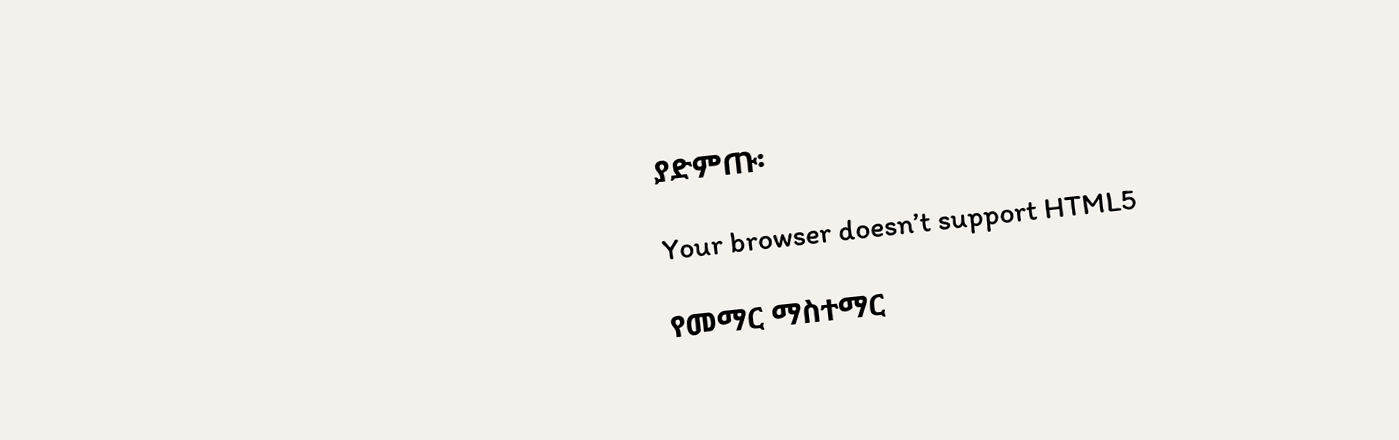ያድምጡ፡

Your browser doesn’t support HTML5

የመማር ማስተማር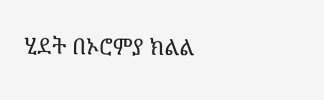ሂደት በኦሮምያ ክልል